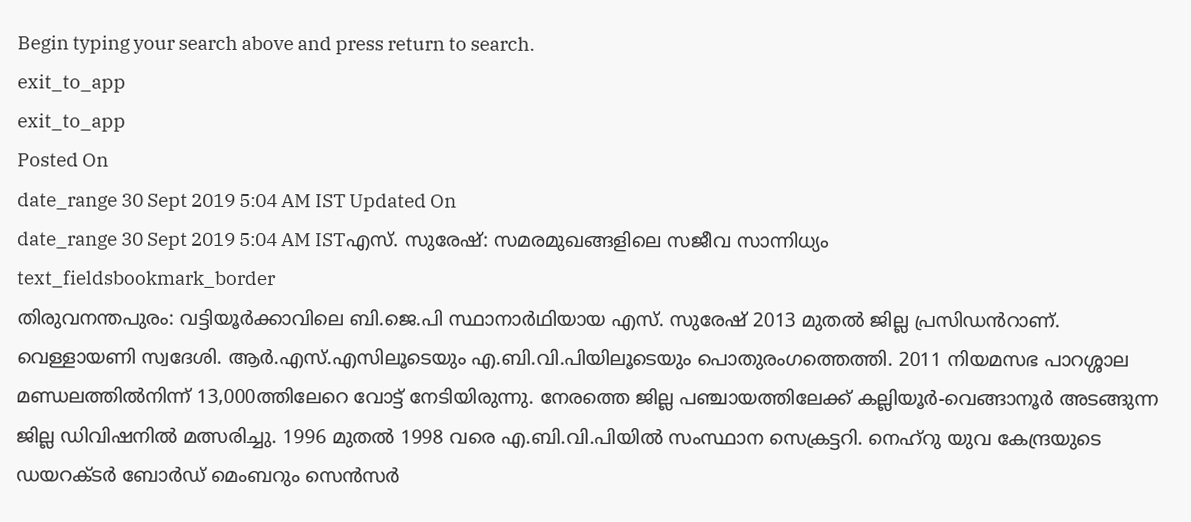Begin typing your search above and press return to search.
exit_to_app
exit_to_app
Posted On
date_range 30 Sept 2019 5:04 AM IST Updated On
date_range 30 Sept 2019 5:04 AM ISTഎസ്. സുരേഷ്: സമരമുഖങ്ങളിലെ സജീവ സാന്നിധ്യം
text_fieldsbookmark_border
തിരുവനന്തപുരം: വട്ടിയൂർക്കാവിലെ ബി.ജെ.പി സ്ഥാനാർഥിയായ എസ്. സുരേഷ് 2013 മുതൽ ജില്ല പ്രസിഡൻറാണ്. വെള്ളായണി സ്വദേശി. ആർ.എസ്.എസിലൂടെയും എ.ബി.വി.പിയിലൂടെയും പൊതുരംഗത്തെത്തി. 2011 നിയമസഭ പാറശ്ശാല മണ്ഡലത്തിൽനിന്ന് 13,000ത്തിലേറെ വോട്ട് നേടിയിരുന്നു. നേരത്തെ ജില്ല പഞ്ചായത്തിലേക്ക് കല്ലിയൂർ-വെങ്ങാനൂർ അടങ്ങുന്ന ജില്ല ഡിവിഷനിൽ മത്സരിച്ചു. 1996 മുതൽ 1998 വരെ എ.ബി.വി.പിയിൽ സംസ്ഥാന സെക്രട്ടറി. നെഹ്റു യുവ കേന്ദ്രയുടെ ഡയറക്ടർ ബോർഡ് മെംബറും സെൻസർ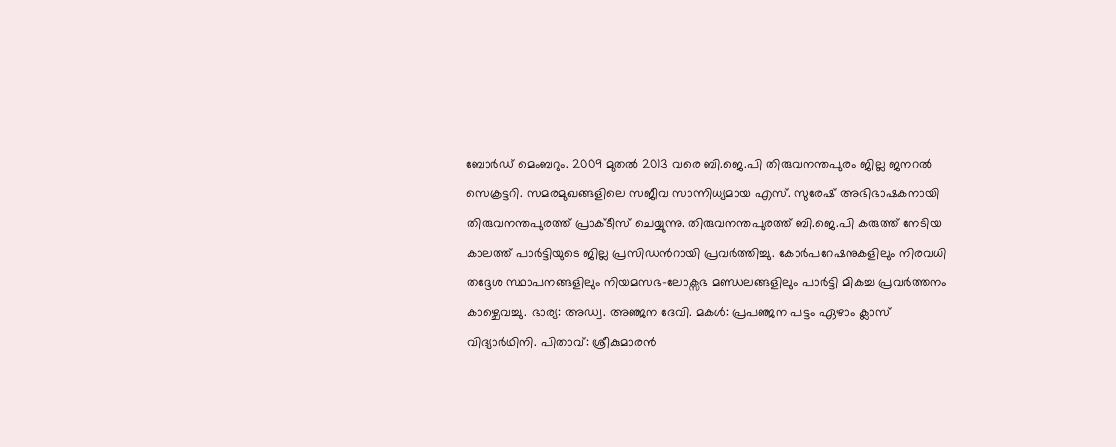ബോർഡ് മെംബറും. 2009 മുതൽ 2013 വരെ ബി.ജെ.പി തിരുവനന്തപുരം ജില്ല ജനറൽ സെക്രട്ടറി. സമരമുഖങ്ങളിലെ സജീവ സാന്നിധ്യമായ എസ്. സുരേഷ് അഭിഭാഷകനായി തിരുവനന്തപുരത്ത് പ്രാക്ടീസ് ചെയ്യുന്നു. തിരുവനന്തപുരത്ത് ബി.ജെ.പി കരുത്ത് നേടിയ കാലത്ത് പാർട്ടിയുടെ ജില്ല പ്രസിഡൻറായി പ്രവർത്തിച്ചു. കോർപറേഷനുകളിലും നിരവധി തദ്ദേശ സ്ഥാപനങ്ങളിലും നിയമസഭ-ലോക്സഭ മണ്ഡലങ്ങളിലും പാർട്ടി മികച്ച പ്രവർത്തനം കാഴ്ചെവച്ചു. ഭാര്യ: അഡ്വ. അഞ്ജന ദേവി. മകൾ: പ്രപഞ്ജന പട്ടം ഏഴാം ക്ലാസ് വിദ്യാർഥിനി. പിതാവ്: ശ്രീകുമാരൻ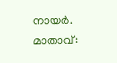നായർ. മാതാവ്: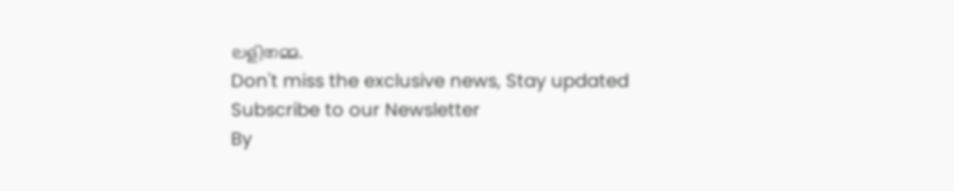ലളിതമ്മ.
Don't miss the exclusive news, Stay updated
Subscribe to our Newsletter
By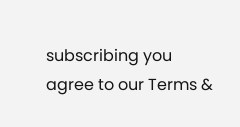subscribing you agree to our Terms &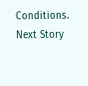Conditions.
Next Story